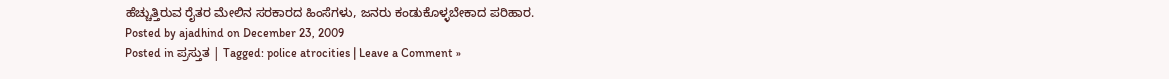ಹೆಚ್ಚುತ್ತಿರುವ ರೈತರ ಮೇಲಿನ ಸರಕಾರದ ಹಿಂಸೆಗಳು, ಜನರು ಕಂಡುಕೊಳ್ಳಬೇಕಾದ ಪರಿಹಾರ.
Posted by ajadhind on December 23, 2009
Posted in ಪ್ರಸ್ತುತ | Tagged: police atrocities | Leave a Comment »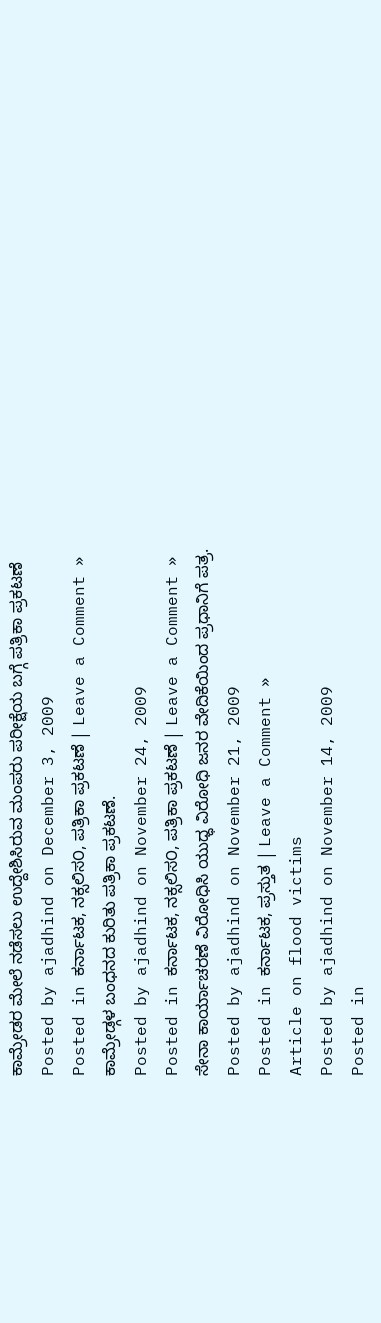ಕಾಮ್ರೇಡರ ಮೇಲೆ ನಡೆಸಲು ಉದ್ದೇಶಿಸಿರುವ ಮಂಪರು ಪರೀಕ್ಷೆಯ ಬಗ್ಗೆ ಪತ್ರಿಕಾ ಪ್ರಕಟಣೆ
Posted by ajadhind on December 3, 2009
Posted in ಕರ್ನಾಟಕ, ನಕ್ಸಲಿಸ೦, ಪತ್ರಿಕಾ ಪ್ರಕಟಣೆ | Leave a Comment »
ಕಾಮ್ರೇಡ್ಗಳ ಬಂಧನದ ಕುರಿತು ಪತ್ರಿಕಾ ಪ್ರಕಟಣೆ.
Posted by ajadhind on November 24, 2009
Posted in ಕರ್ನಾಟಕ, ನಕ್ಸಲಿಸ೦, ಪತ್ರಿಕಾ ಪ್ರಕಟಣೆ | Leave a Comment »
ಸೇನಾ ಕಾರ್ಯಾಚರಣೆ ವಿರೋಧಿಸಿ ಯುಧ್ಧ ವಿರೋಧಿ ಜನರ ವೇದಿಕೆಯಿಂದ ಪ್ರಧಾನಿಗೆ ಪತ್ರ.
Posted by ajadhind on November 21, 2009
Posted in ಕರ್ನಾಟಕ, ಪ್ರಸ್ತುತ | Leave a Comment »
Article on flood victims
Posted by ajadhind on November 14, 2009
Posted in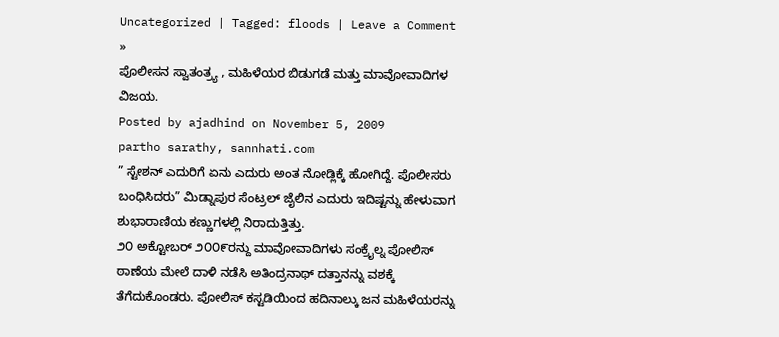Uncategorized | Tagged: floods | Leave a Comment »
ಪೊಲೀಸನ ಸ್ವಾತಂತ್ರ್ಯ , ಮಹಿಳೆಯರ ಬಿಡುಗಡೆ ಮತ್ತು ಮಾವೋವಾದಿಗಳ ವಿಜಯ.
Posted by ajadhind on November 5, 2009
partho sarathy, sannhati.com
” ಸ್ಟೇಶನ್ ಎದುರಿಗೆ ಏನು ಎದುರು ಅಂತ ನೋಡ್ಲಿಕ್ಕೆ ಹೋಗಿದ್ದೆ. ಪೊಲೀಸರು ಬಂಧಿಸಿದರು” ಮಿಡ್ನಾಪುರ ಸೆಂಟ್ರಲ್ ಜೈಲಿನ ಎದುರು ಇದಿಷ್ಟನ್ನು ಹೇಳುವಾಗ ಶುಭಾರಾಣಿಯ ಕಣ್ಣುಗಳಲ್ಲಿ ನಿರಾದುತ್ತಿತ್ತು.
೨೦ ಅಕ್ಟೋಬರ್ ೨೦೦೯ರನ್ದು ಮಾವೋವಾದಿಗಳು ಸಂಕ್ರೈಲ್ನ ಪೋಲಿಸ್ ಠಾಣೆಯ ಮೇಲೆ ದಾಳಿ ನಡೆಸಿ ಅತಿಂದ್ರನಾಥ್ ದತ್ತಾನನ್ನು ವಶಕ್ಕೆ ತೆಗೆದುಕೊಂಡರು. ಪೋಲಿಸ್ ಕಸ್ಟಡಿಯಿಂದ ಹದಿನಾಲ್ಕು ಜನ ಮಹಿಳೆಯರನ್ನು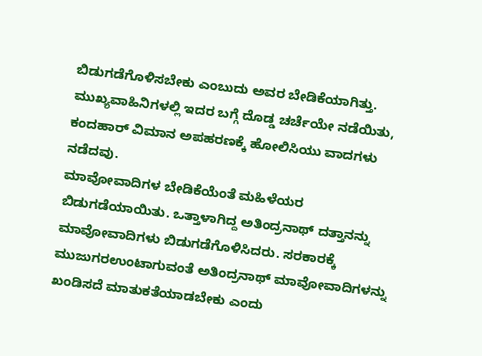ಬಿಡುಗಡೆಗೊಳಿಸಬೇಕು ಎಂಬುದು ಅವರ ಬೇಡಿಕೆಯಾಗಿತ್ತು. ಮುಖ್ಯವಾಹಿನಿಗಳಲ್ಲಿ ಇದರ ಬಗ್ಗೆ ದೊಡ್ಡ ಚರ್ಚೆಯೇ ನಡೆಯಿತು, ಕಂದಹಾರ್ ವಿಮಾನ ಅಪಹರಣಕ್ಕೆ ಹೋಲಿಸಿಯು ವಾದಗಳು ನಡೆದವು.
ಮಾವೋವಾದಿಗಳ ಬೇಡಿಕೆಯೆಂತೆ ಮಹಿಳೆಯರ ಬಿಡುಗಡೆಯಾಯಿತು. ಒತ್ತಾಳಾಗಿದ್ದ ಅತಿಂದ್ರನಾಥ್ ದತ್ತಾನನ್ನು ಮಾವೋವಾದಿಗಳು ಬಿಡುಗಡೆಗೊಳಿಸಿದರು. ಸರಕಾರಕ್ಕೆ ಮುಜುಗರಉಂಟಾಗುವಂತೆ ಅತಿಂದ್ರನಾಥ್ ಮಾವೋವಾದಿಗಳನ್ನು ಖಂಡಿಸದೆ ಮಾತುಕತೆಯಾಡಬೇಕು ಎಂದು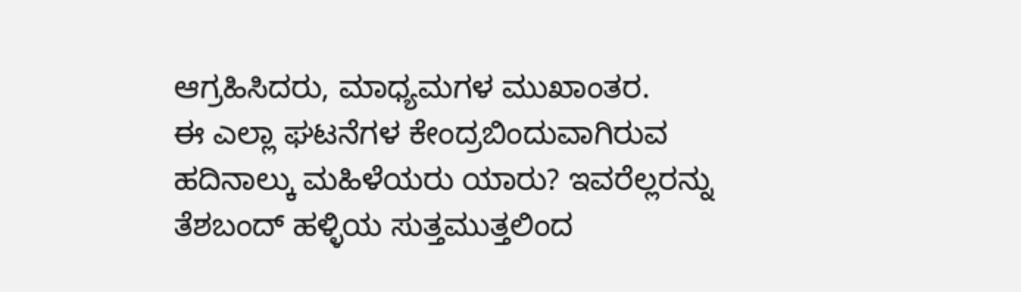ಆಗ್ರಹಿಸಿದರು, ಮಾಧ್ಯಮಗಳ ಮುಖಾಂತರ.
ಈ ಎಲ್ಲಾ ಘಟನೆಗಳ ಕೇಂದ್ರಬಿಂದುವಾಗಿರುವ ಹದಿನಾಲ್ಕು ಮಹಿಳೆಯರು ಯಾರು? ಇವರೆಲ್ಲರನ್ನು ತೆಶಬಂದ್ ಹಳ್ಳಿಯ ಸುತ್ತಮುತ್ತಲಿಂದ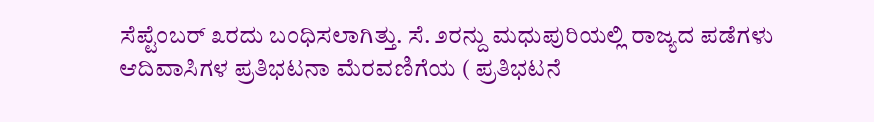ಸೆಪ್ಟೆಂಬರ್ ೩ರದು ಬಂಧಿಸಲಾಗಿತ್ತು. ಸೆ. ೨ರನ್ದು ಮಧುಪುರಿಯಲ್ಲಿ ರಾಜ್ಯದ ಪಡೆಗಳು ಆದಿವಾಸಿಗಳ ಪ್ರತಿಭಟನಾ ಮೆರವಣಿಗೆಯ ( ಪ್ರತಿಭಟನೆ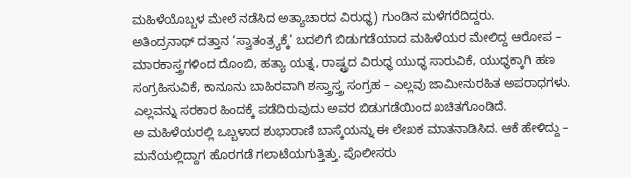ಮಹಿಳೆಯೊಬ್ಬಳ ಮೇಲೆ ನಡೆಸಿದ ಅತ್ಯಾಚಾರದ ವಿರುಧ್ಧ) ಗುಂಡಿನ ಮಳೆಗರೆದಿದ್ದರು.
ಅತಿಂದ್ರನಾಥ್ ದತ್ತಾನ ‘ಸ್ವಾತಂತ್ರ್ಯಕ್ಕೆ’ ಬದಲಿಗೆ ಬಿಡುಗಡೆಯಾದ ಮಹಿಳೆಯರ ಮೇಲಿದ್ದ ಆರೋಪ – ಮಾರಕಾಸ್ತ್ರಗಳಿಂದ ದೊಂಬಿ, ಹತ್ಯಾ ಯತ್ನ, ರಾಷ್ಟ್ರದ ವಿರುಧ್ಧ ಯುಧ್ಧ ಸಾರುವಿಕೆ, ಯುಧ್ಧಕ್ಕಾಗಿ ಹಣ ಸಂಗ್ರಹಿಸುವಿಕೆ, ಕಾನೂನು ಬಾಹಿರವಾಗಿ ಶಸ್ತ್ರಾಸ್ತ್ರ ಸಂಗ್ರಹ – ಎಲ್ಲವು ಜಾಮೀನುರಹಿತ ಅಪರಾಧಗಳು. ಎಲ್ಲವನ್ನು ಸರಕಾರ ಹಿಂದಕ್ಕೆ ಪಡೆದಿರುವುದು ಅವರ ಬಿಡುಗಡೆಯಿಂದ ಖಚಿತಗೊಂಡಿದೆ.
ಅ ಮಹಿಳೆಯರಲ್ಲಿ ಒಬ್ಬಳಾದ ಶುಭಾರಾಣಿ ಬಾಸ್ಕೆಯನ್ನು ಈ ಲೇಖಕ ಮಾತನಾಡಿಸಿದ. ಆಕೆ ಹೇಳಿದ್ದು – ಮನೆಯಲ್ಲಿದ್ದಾಗ ಹೊರಗಡೆ ಗಲಾಟೆಯಗುತ್ತಿತ್ತು. ಪೊಲೀಸರು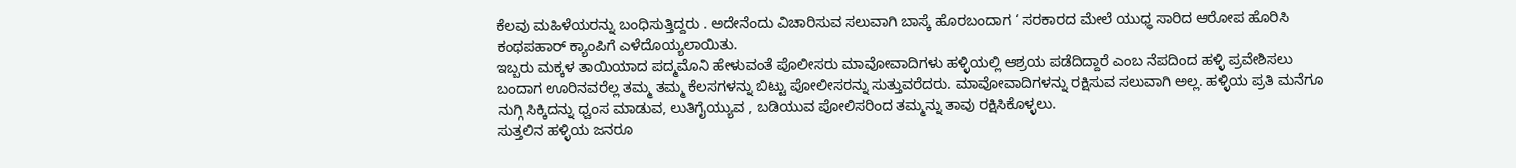ಕೆಲವು ಮಹಿಳೆಯರನ್ನು ಬಂಧಿಸುತ್ತಿದ್ದರು . ಅದೇನೆಂದು ವಿಚಾರಿಸುವ ಸಲುವಾಗಿ ಬಾಸ್ಕೆ ಹೊರಬಂದಾಗ ‘ ಸರಕಾರದ ಮೇಲೆ ಯುಧ್ಧ ಸಾರಿದ ಆರೋಪ ಹೊರಿಸಿ ಕಂಥಪಹಾರ್ ಕ್ಯಾಂಪಿಗೆ ಎಳೆದೊಯ್ಯಲಾಯಿತು.
ಇಬ್ಬರು ಮಕ್ಕಳ ತಾಯಿಯಾದ ಪದ್ಮಮೊನಿ ಹೇಳುವಂತೆ ಪೊಲೀಸರು ಮಾವೋವಾದಿಗಳು ಹಳ್ಳಿಯಲ್ಲಿ ಆಶ್ರಯ ಪಡೆದಿದ್ದಾರೆ ಎಂಬ ನೆಪದಿಂದ ಹಳ್ಳಿ ಪ್ರವೇಶಿಸಲು ಬಂದಾಗ ಊರಿನವರೆಲ್ಲ ತಮ್ಮ ತಮ್ಮ ಕೆಲಸಗಳನ್ನು ಬಿಟ್ಟು ಪೋಲೀಸರನ್ನು ಸುತ್ತುವರೆದರು. ಮಾವೋವಾದಿಗಳನ್ನು ರಕ್ಷಿಸುವ ಸಲುವಾಗಿ ಅಲ್ಲ. ಹಳ್ಳಿಯ ಪ್ರತಿ ಮನೆಗೂ ನುಗ್ಗಿ ಸಿಕ್ಕಿದನ್ನು ಧ್ವಂಸ ಮಾಡುವ, ಲುತಿಗೈಯ್ಯುವ , ಬಡಿಯುವ ಪೋಲಿಸರಿಂದ ತಮ್ಮನ್ನು ತಾವು ರಕ್ಷಿಸಿಕೊಳ್ಳಲು.
ಸುತ್ತಲಿನ ಹಳ್ಳಿಯ ಜನರೂ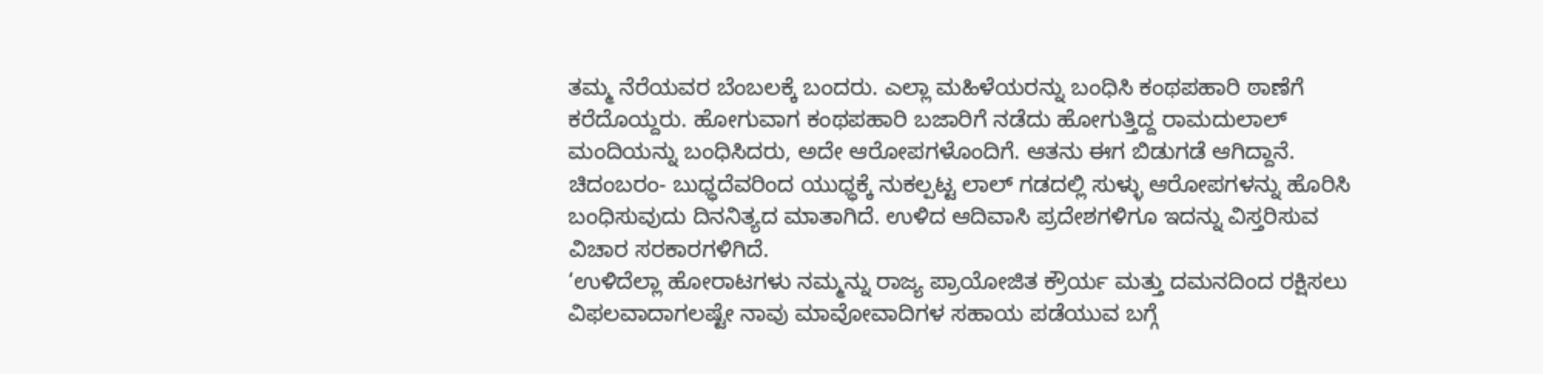ತಮ್ಮ ನೆರೆಯವರ ಬೆಂಬಲಕ್ಕೆ ಬಂದರು. ಎಲ್ಲಾ ಮಹಿಳೆಯರನ್ನು ಬಂಧಿಸಿ ಕಂಥಪಹಾರಿ ಠಾಣೆಗೆ ಕರೆದೊಯ್ದರು. ಹೋಗುವಾಗ ಕಂಥಪಹಾರಿ ಬಜಾರಿಗೆ ನಡೆದು ಹೋಗುತ್ತಿದ್ದ ರಾಮದುಲಾಲ್ ಮಂದಿಯನ್ನು ಬಂಧಿಸಿದರು, ಅದೇ ಆರೋಪಗಳೊಂದಿಗೆ. ಆತನು ಈಗ ಬಿಡುಗಡೆ ಆಗಿದ್ದಾನೆ.
ಚಿದಂಬರಂ- ಬುಧ್ಧದೆವರಿಂದ ಯುಧ್ಧಕ್ಕೆ ನುಕಲ್ಪಟ್ಟ ಲಾಲ್ ಗಡದಲ್ಲಿ ಸುಳ್ಳು ಆರೋಪಗಳನ್ನು ಹೊರಿಸಿ ಬಂಧಿಸುವುದು ದಿನನಿತ್ಯದ ಮಾತಾಗಿದೆ. ಉಳಿದ ಆದಿವಾಸಿ ಪ್ರದೇಶಗಳಿಗೂ ಇದನ್ನು ವಿಸ್ತರಿಸುವ ವಿಚಾರ ಸರಕಾರಗಳಿಗಿದೆ.
‘ಉಳಿದೆಲ್ಲಾ ಹೋರಾಟಗಳು ನಮ್ಮನ್ನು ರಾಜ್ಯ ಪ್ರಾಯೋಜಿತ ಕ್ರೌರ್ಯ ಮತ್ತು ದಮನದಿಂದ ರಕ್ಷಿಸಲು ವಿಫಲವಾದಾಗಲಷ್ಟೇ ನಾವು ಮಾವೋವಾದಿಗಳ ಸಹಾಯ ಪಡೆಯುವ ಬಗ್ಗೆ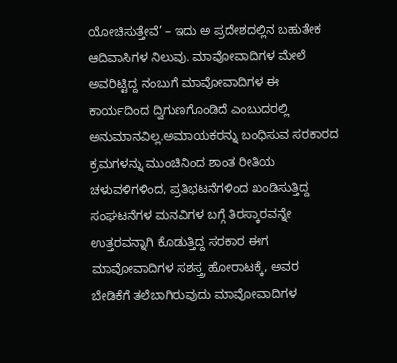ಯೋಚಿಸುತ್ತೇವೆ’ – ಇದು ಅ ಪ್ರದೇಶದಲ್ಲಿನ ಬಹುತೇಕ ಆದಿವಾಸಿಗಳ ನಿಲುವು. ಮಾವೋವಾದಿಗಳ ಮೇಲೆ ಅವರಿಟ್ಟಿದ್ದ ನಂಬುಗೆ ಮಾವೋವಾದಿಗಳ ಈ ಕಾರ್ಯದಿಂದ ದ್ವಿಗುಣಗೊಂಡಿದೆ ಎಂಬುದರಲ್ಲಿ ಅನುಮಾನವಿಲ್ಲ.ಅಮಾಯಕರನ್ನು ಬಂಧಿಸುವ ಸರಕಾರದ ಕ್ರಮಗಳನ್ನು ಮುಂಚಿನಿಂದ ಶಾಂತ ರೀತಿಯ ಚಳುವಳಿಗಳಿಂದ, ಪ್ರತಿಭಟನೆಗಳಿಂದ ಖಂಡಿಸುತ್ತಿದ್ದ ಸಂಘಟನೆಗಳ ಮನವಿಗಳ ಬಗ್ಗೆ ತಿರಸ್ಕಾರವನ್ನೇ ಉತ್ತರವನ್ನಾಗಿ ಕೊಡುತ್ತಿದ್ದ ಸರಕಾರ ಈಗ ಮಾವೋವಾದಿಗಳ ಸಶಸ್ತ್ರ ಹೋರಾಟಕ್ಕೆ, ಅವರ ಬೇಡಿಕೆಗೆ ತಲೆಬಾಗಿರುವುದು ಮಾವೋವಾದಿಗಳ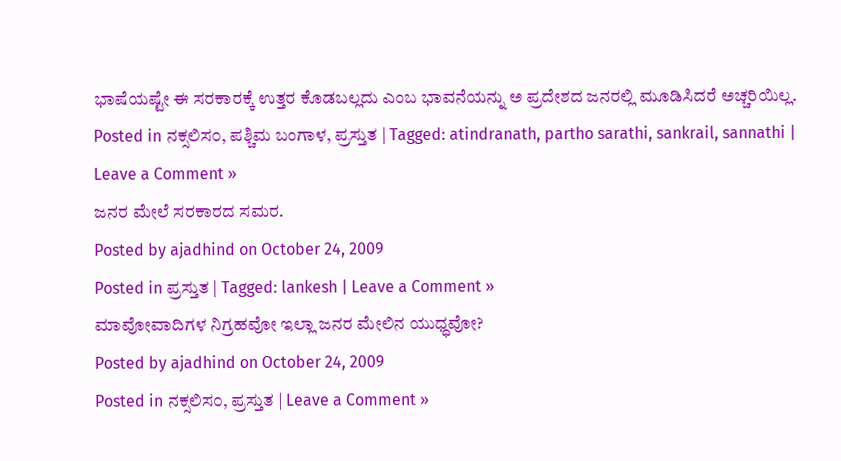ಭಾಷೆಯಷ್ಟೇ ಈ ಸರಕಾರಕ್ಕೆ ಉತ್ತರ ಕೊಡಬಲ್ಲದು ಎಂಬ ಭಾವನೆಯನ್ನು ಅ ಪ್ರದೇಶದ ಜನರಲ್ಲಿ ಮೂಡಿಸಿದರೆ ಅಚ್ಚರಿಯಿಲ್ಲ.
Posted in ನಕ್ಸಲಿಸ೦, ಪಶ್ಚಿಮ ಬಂಗಾಳ, ಪ್ರಸ್ತುತ | Tagged: atindranath, partho sarathi, sankrail, sannathi | Leave a Comment »
ಜನರ ಮೇಲೆ ಸರಕಾರದ ಸಮರ.
Posted by ajadhind on October 24, 2009
Posted in ಪ್ರಸ್ತುತ | Tagged: lankesh | Leave a Comment »
ಮಾವೋವಾದಿಗಳ ನಿಗ್ರಹವೋ ಇಲ್ಲಾ ಜನರ ಮೇಲಿನ ಯುಧ್ಧವೋ?
Posted by ajadhind on October 24, 2009
Posted in ನಕ್ಸಲಿಸ೦, ಪ್ರಸ್ತುತ | Leave a Comment »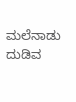ಮಲೆನಾಡು ದುಡಿವ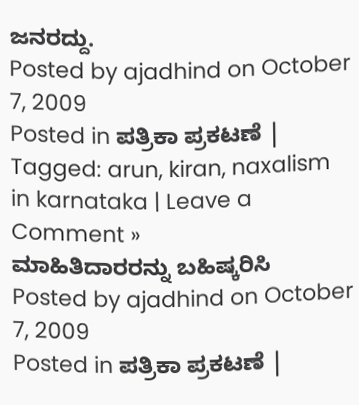ಜನರದ್ದು.
Posted by ajadhind on October 7, 2009
Posted in ಪತ್ರಿಕಾ ಪ್ರಕಟಣೆ | Tagged: arun, kiran, naxalism in karnataka | Leave a Comment »
ಮಾಹಿತಿದಾರರನ್ನು ಬಹಿಷ್ಕರಿಸಿ
Posted by ajadhind on October 7, 2009
Posted in ಪತ್ರಿಕಾ ಪ್ರಕಟಣೆ |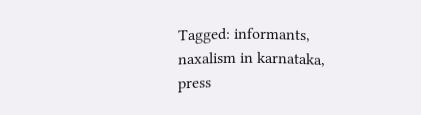Tagged: informants, naxalism in karnataka, press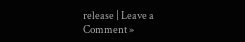release | Leave a Comment »